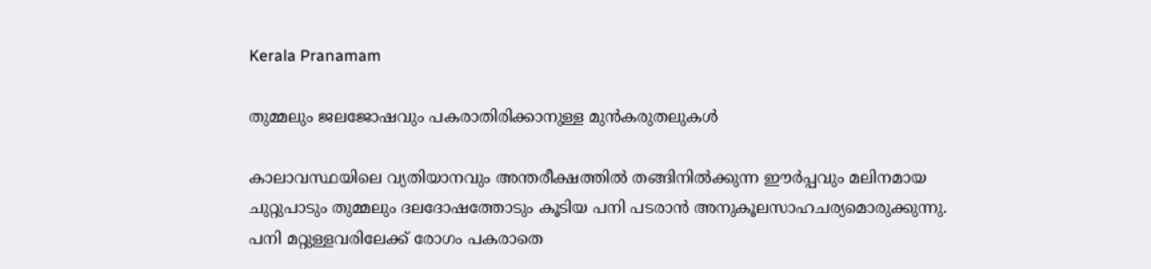Kerala Pranamam

തുമ്മലും ജലജോഷവും പകരാതിരിക്കാനുള്ള മുന്‍കരുതലുകള്‍

കാലാവസ്ഥയിലെ വ്യതിയാനവും അന്തരീക്ഷത്തില്‍ തങ്ങിനില്‍ക്കുന്ന ഈര്‍പ്പവും മലിനമായ ചുറ്റുപാടും തുമ്മലും ദലദോഷത്തോടും കൂടിയ പനി പടരാന്‍ അനുകൂലസാഹചര്യമൊരുക്കുന്നു. പനി മറ്റുള്ളവരിലേക്ക് രോഗം പകരാതെ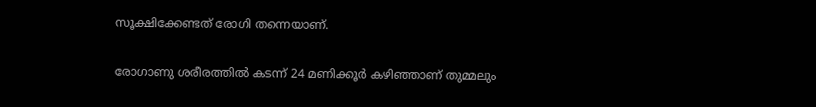സൂക്ഷിക്കേണ്ടത് രോഗി തന്നെയാണ്.

രോഗാണു ശരീരത്തില്‍ കടന്ന് 24 മണിക്കൂര്‍ കഴിഞ്ഞാണ് തുമ്മലും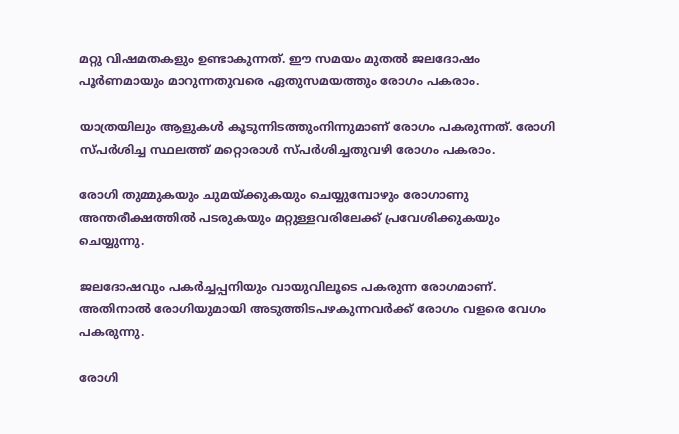മറ്റു വിഷമതകളും ഉണ്ടാകുന്നത്. ഈ സമയം മുതല്‍ ജലദോഷം പൂര്‍ണമായും മാറുന്നതുവരെ ഏതുസമയത്തും രോഗം പകരാം.

യാത്രയിലും ആളുകള്‍ കൂടുന്നിടത്തുംനിന്നുമാണ് രോഗം പകരുന്നത്. രോഗി സ്പര്‍ശിച്ച സ്ഥലത്ത് മറ്റൊരാള്‍ സ്പര്‍ശിച്ചതുവഴി രോഗം പകരാം.

രോഗി തുമ്മുകയും ചുമയ്ക്കുകയും ചെയ്യുമ്പോഴും രോഗാണു അന്തരീക്ഷത്തില്‍ പടരുകയും മറ്റുള്ളവരിലേക്ക് പ്രവേശിക്കുകയും ചെയ്യുന്നു.

ജലദോഷവും പകര്‍ച്ചപ്പനിയും വായുവിലൂടെ പകരുന്ന രോഗമാണ്. അതിനാല്‍ രോഗിയുമായി അടുത്തിടപഴകുന്നവര്‍ക്ക് രോഗം വളരെ വേഗം പകരുന്നു.

രോഗി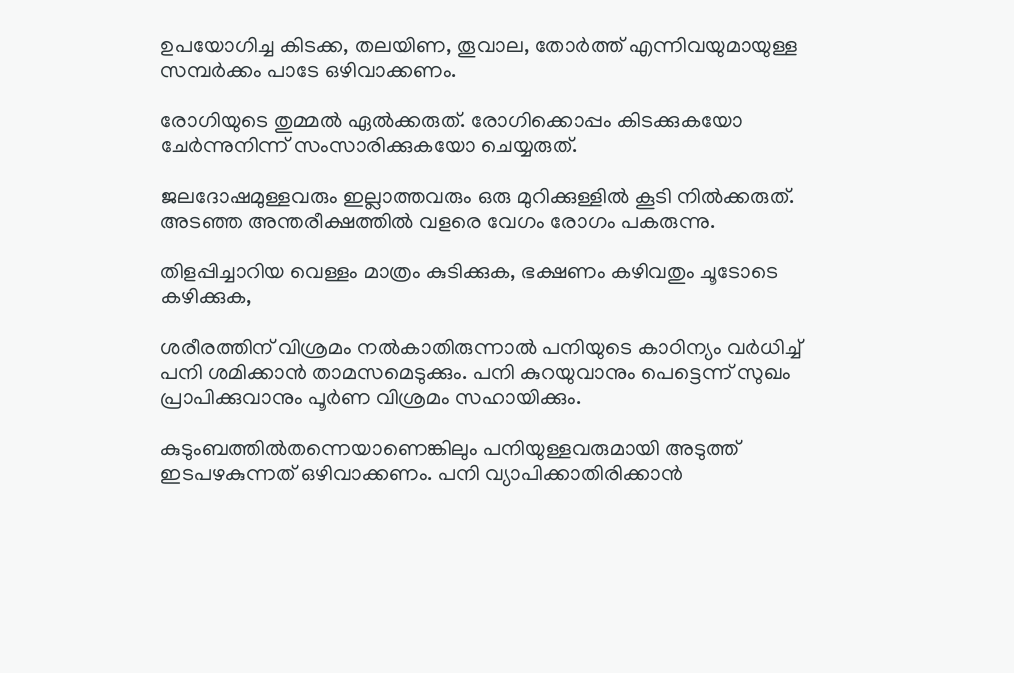ഉപയോഗിച്ച കിടക്ക, തലയിണ, തൂവാല, തോര്‍ത്ത് എന്നിവയുമായുള്ള സമ്പര്‍ക്കം പാടേ ഒഴിവാക്കണം.

രോഗിയുടെ തുമ്മല്‍ ഏല്‍ക്കരുത്. രോഗിക്കൊപ്പം കിടക്കുകയോ ചേര്‍ന്നുനിന്ന് സംസാരിക്കുകയോ ചെയ്യരുത്.

ജലദോഷമുള്ളവരും ഇല്ലാത്തവരും ഒരു മുറിക്കുള്ളില്‍ കൂടി നില്‍ക്കരുത്. അടഞ്ഞ അന്തരീക്ഷത്തില്‍ വളരെ വേഗം രോഗം പകരുന്നു.

തിളപ്പിച്ചാറിയ വെള്ളം മാത്രം കുടിക്കുക, ഭക്ഷണം കഴിവതും ചൂടോടെ കഴിക്കുക,

ശരീരത്തിന് വിശ്രമം നല്‍കാതിരുന്നാല്‍ പനിയുടെ കാഠിന്യം വര്‍ധിച്ച് പനി ശമിക്കാന്‍ താമസമെടുക്കും. പനി കുറയുവാനും പെട്ടെന്ന് സുഖം പ്രാപിക്കുവാനും പൂര്‍ണ വിശ്രമം സഹായിക്കും.

കുടുംബത്തില്‍തന്നെയാണെങ്കിലും പനിയുള്ളവരുമായി അടുത്ത് ഇടപഴകുന്നത് ഒഴിവാക്കണം. പനി വ്യാപിക്കാതിരിക്കാന്‍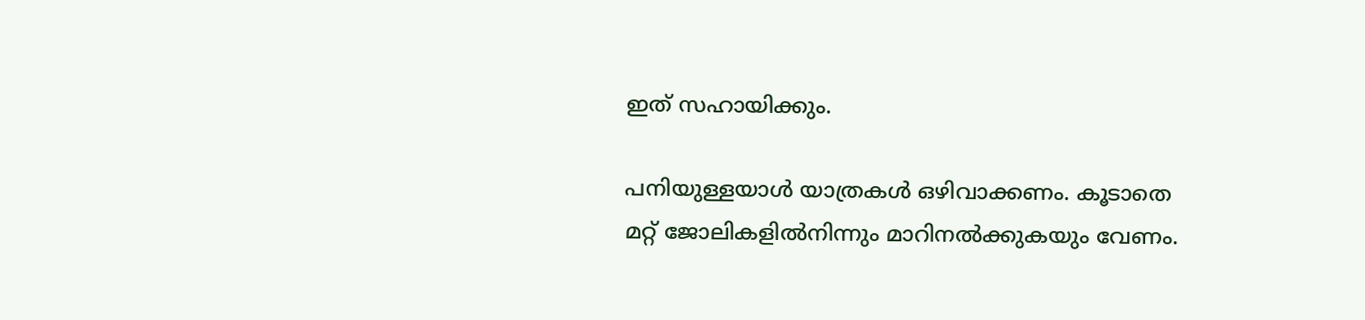ഇത് സഹായിക്കും.

പനിയുള്ളയാള്‍ യാത്രകള്‍ ഒഴിവാക്കണം. കൂടാതെ മറ്റ് ജോലികളില്‍നിന്നും മാറിനല്‍ക്കുകയും വേണം.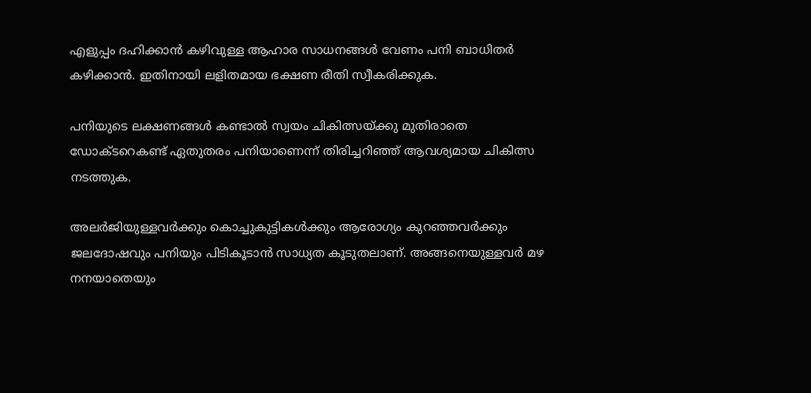എളുപ്പം ദഹിക്കാന്‍ കഴിവുള്ള ആഹാര സാധനങ്ങള്‍ വേണം പനി ബാധിതര്‍ കഴിക്കാന്‍. ഇതിനായി ലളിതമായ ഭക്ഷണ രീതി സ്വീകരിക്കുക.

പനിയുടെ ലക്ഷണങ്ങള്‍ കണ്ടാല്‍ സ്വയം ചികിത്സയ്ക്കു മുതിരാതെ ഡോക്ടറെകണ്ട് ഏതുതരം പനിയാണെന്ന് തിരിച്ചറിഞ്ഞ് ആവശ്യമായ ചികിത്സ നടത്തുക.

അലര്‍ജിയുള്ളവര്‍ക്കും കൊച്ചുകുട്ടികള്‍ക്കും ആരോഗ്യം കുറഞ്ഞവര്‍ക്കും ജലദോഷവും പനിയും പിടികൂടാന്‍ സാധ്യത കൂടുതലാണ്. അങ്ങനെയുള്ളവര്‍ മഴ നനയാതെയും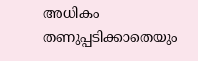അധികം തണുപ്പടിക്കാതെയും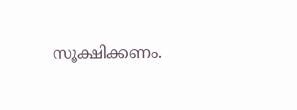സൂക്ഷിക്കണം.